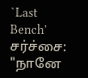`Last Bench' சர்ச்சை: "நானே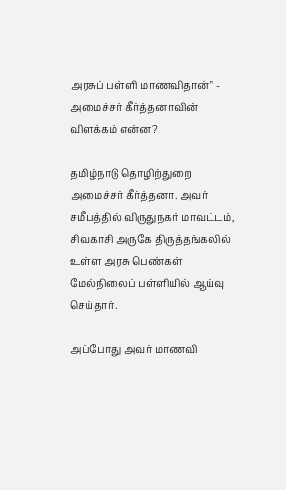அரசுப் பள்ளி மாணவிதான்" - அமைச்சர் கீர்த்தனாவின் விளக்கம் என்ன?

தமிழ்நாடு தொழிற்துறை அமைச்சர் கீர்த்தனா. அவர் சமீபத்தில் விருதுநகர் மாவட்டம், சிவகாசி அருகே திருத்தங்கலில் உள்ள அரசு பெண்கள் மேல்நிலைப் பள்ளியில் ஆய்வு செய்தார்.

அப்போது அவர் மாணவி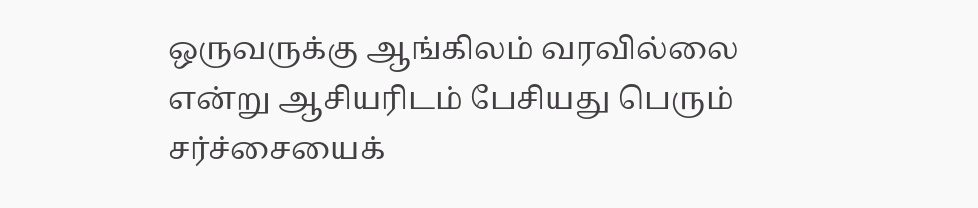ஒருவருக்கு ஆங்கிலம் வரவில்லை என்று ஆசியரிடம் பேசியது பெரும் சர்ச்சையைக்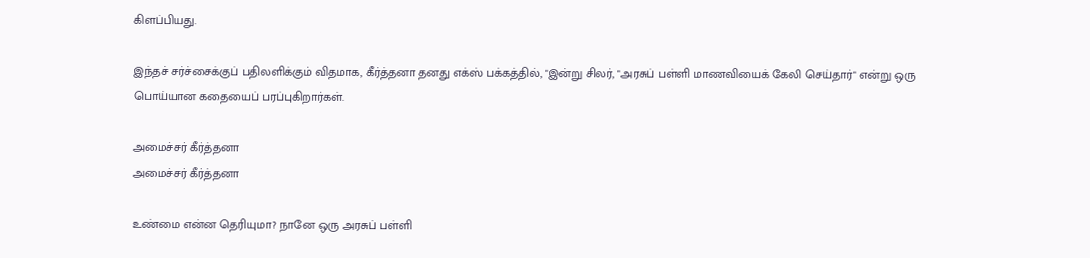கிளப்பியது.

இந்தச் சர்ச்சைக்குப் பதிலளிக்கும் விதமாக, கீர்த்தனா தனது எக்ஸ் பக்கத்தில், "இன்று சிலர், "அரசுப் பள்ளி மாணவியைக் கேலி செய்தார்" என்று ஒரு பொய்யான கதையைப் பரப்புகிறார்கள்.

அமைச்சர் கீர்த்தனா
அமைச்சர் கீர்த்தனா

உண்மை என்ன தெரியுமா? நானே ஒரு அரசுப் பள்ளி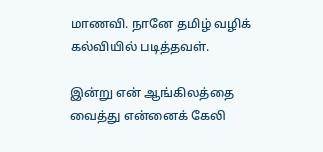மாணவி. நானே தமிழ் வழிக் கல்வியில் படித்தவள்.

இன்று என் ஆங்கிலத்தை வைத்து என்னைக் கேலி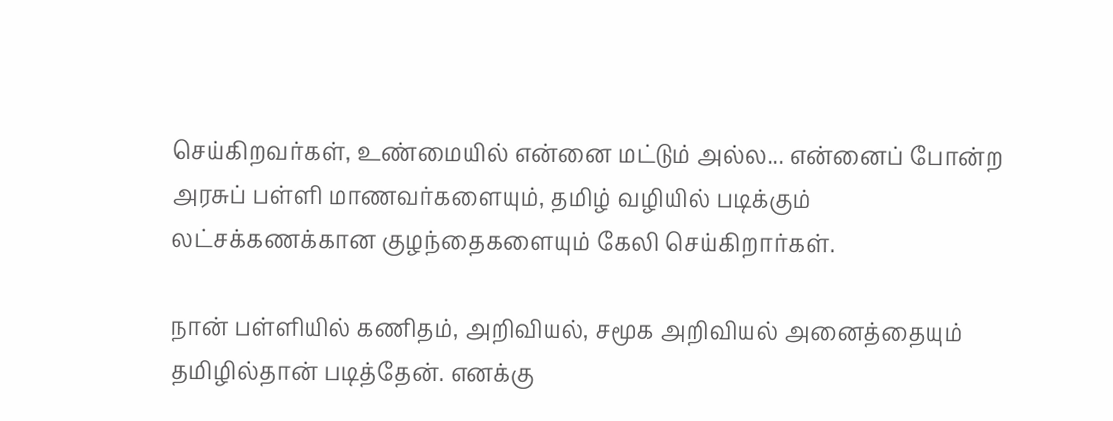செய்கிறவர்கள், உண்மையில் என்னை மட்டும் அல்ல... என்னைப் போன்ற அரசுப் பள்ளி மாணவர்களையும், தமிழ் வழியில் படிக்கும் லட்சக்கணக்கான குழந்தைகளையும் கேலி செய்கிறார்கள்.

நான் பள்ளியில் கணிதம், அறிவியல், சமூக அறிவியல் அனைத்தையும் தமிழில்தான் படித்தேன். எனக்கு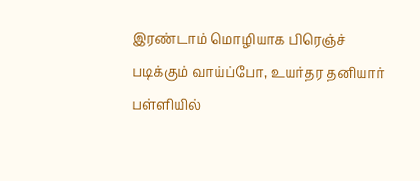இரண்டாம் மொழியாக பிரெஞ்ச் படிக்கும் வாய்ப்போ, உயர்தர தனியார் பள்ளியில்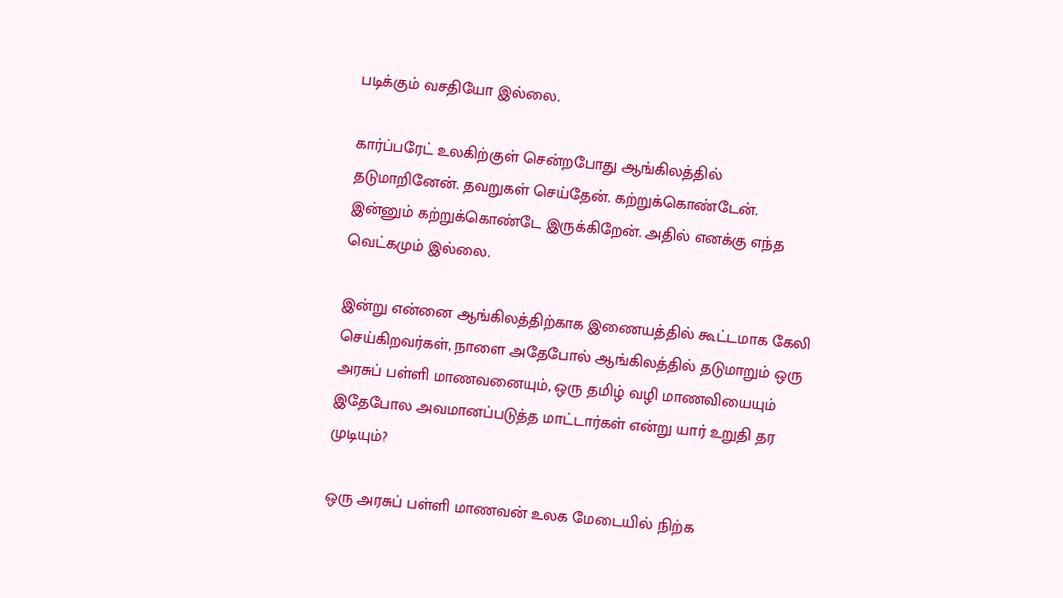படிக்கும் வசதியோ இல்லை.

கார்ப்பரேட் உலகிற்குள் சென்றபோது ஆங்கிலத்தில் தடுமாறினேன். தவறுகள் செய்தேன். கற்றுக்கொண்டேன். இன்னும் கற்றுக்கொண்டே இருக்கிறேன். அதில் எனக்கு எந்த வெட்கமும் இல்லை.

இன்று என்னை ஆங்கிலத்திற்காக இணையத்தில் கூட்டமாக கேலி செய்கிறவர்கள், நாளை அதேபோல் ஆங்கிலத்தில் தடுமாறும் ஒரு அரசுப் பள்ளி மாணவனையும், ஒரு தமிழ் வழி மாணவியையும் இதேபோல அவமானப்படுத்த மாட்டார்கள் என்று யார் உறுதி தர முடியும்?

ஒரு அரசுப் பள்ளி மாணவன் உலக மேடையில் நிற்க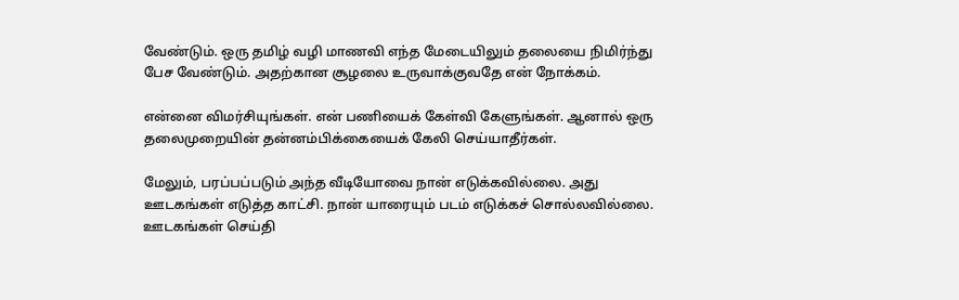வேண்டும். ஒரு தமிழ் வழி மாணவி எந்த மேடையிலும் தலையை நிமிர்ந்து பேச வேண்டும். அதற்கான சூழலை உருவாக்குவதே என் நோக்கம்.

என்னை விமர்சியுங்கள். என் பணியைக் கேள்வி கேளுங்கள். ஆனால் ஒரு தலைமுறையின் தன்னம்பிக்கையைக் கேலி செய்யாதீர்கள்.

மேலும், பரப்பப்படும் அந்த வீடியோவை நான் எடுக்கவில்லை. அது ஊடகங்கள் எடுத்த காட்சி. நான் யாரையும் படம் எடுக்கச் சொல்லவில்லை. ஊடகங்கள் செய்தி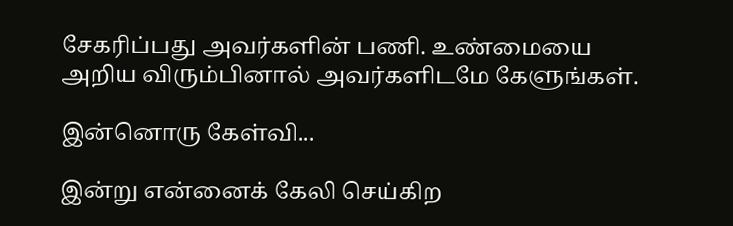சேகரிப்பது அவர்களின் பணி. உண்மையை அறிய விரும்பினால் அவர்களிடமே கேளுங்கள்.

இன்னொரு கேள்வி...

இன்று என்னைக் கேலி செய்கிற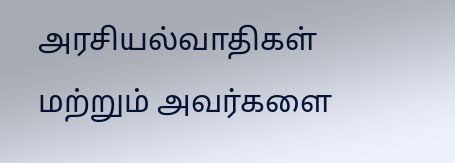அரசியல்வாதிகள் மற்றும் அவர்களை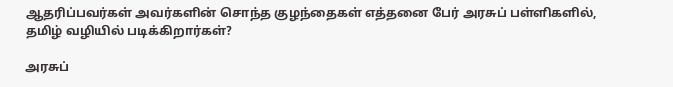ஆதரிப்பவர்கள் அவர்களின் சொந்த குழந்தைகள் எத்தனை பேர் அரசுப் பள்ளிகளில், தமிழ் வழியில் படிக்கிறார்கள்?

அரசுப்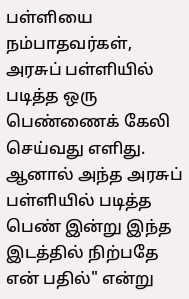பள்ளியை நம்பாதவர்கள், அரசுப் பள்ளியில் படித்த ஒரு பெண்ணைக் கேலி செய்வது எளிது. ஆனால் அந்த அரசுப் பள்ளியில் படித்த பெண் இன்று இந்த இடத்தில் நிற்பதே என் பதில்" என்று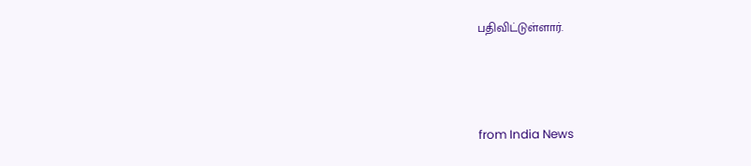பதிவிட்டுள்ளார்.



from India News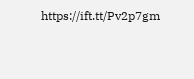https://ift.tt/Pv2p7gm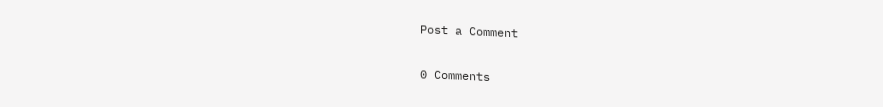Post a Comment

0 Comments